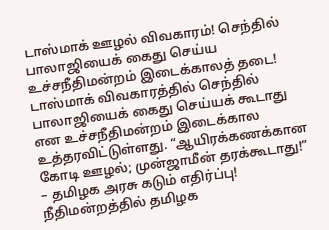டாஸ்மாக் ஊழல் விவகாரம்! செந்தில் பாலாஜியைக் கைது செய்ய உச்சநீதிமன்றம் இடைக்காலத் தடை!
டாஸ்மாக் விவகாரத்தில் செந்தில் பாலாஜியைக் கைது செய்யக் கூடாது என உச்சநீதிமன்றம் இடைக்கால உத்தரவிட்டுள்ளது. “ஆயிரக்கணக்கான கோடி ஊழல்; முன்ஜாமீன் தரக்கூடாது!” – தமிழக அரசு கடும் எதிர்ப்பு! நீதிமன்றத்தில் தமிழக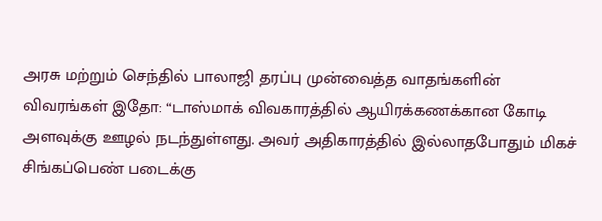அரசு மற்றும் செந்தில் பாலாஜி தரப்பு முன்வைத்த வாதங்களின் விவரங்கள் இதோ: “டாஸ்மாக் விவகாரத்தில் ஆயிரக்கணக்கான கோடி அளவுக்கு ஊழல் நடந்துள்ளது. அவர் அதிகாரத்தில் இல்லாதபோதும் மிகச்
சிங்கப்பெண் படைக்கு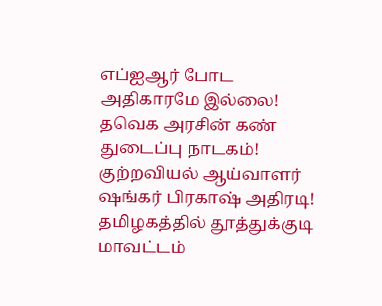எப்ஐஆர் போட அதிகாரமே இல்லை! தவெக அரசின் கண் துடைப்பு நாடகம்! குற்றவியல் ஆய்வாளர் ஷங்கர் பிரகாஷ் அதிரடி!
தமிழகத்தில் தூத்துக்குடி மாவட்டம்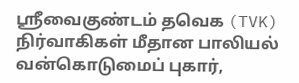ஸ்ரீவைகுண்டம் தவெக (TVK) நிர்வாகிகள் மீதான பாலியல் வன்கொடுமைப் புகார்,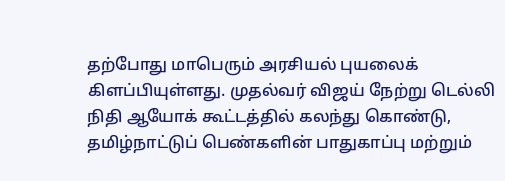தற்போது மாபெரும் அரசியல் புயலைக் கிளப்பியுள்ளது. முதல்வர் விஜய் நேற்று டெல்லி நிதி ஆயோக் கூட்டத்தில் கலந்து கொண்டு, தமிழ்நாட்டுப் பெண்களின் பாதுகாப்பு மற்றும்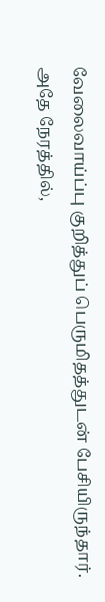வேலைவாய்ப்பு குறித்துப் பெருமிதத்துடன் பேசியிருந்தார். அதே நேரத்தில்,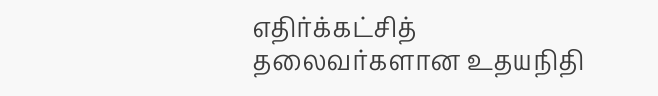எதிர்க்கட்சித் தலைவர்களான உதயநிதி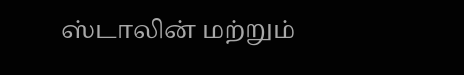ஸ்டாலின் மற்றும்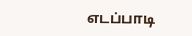எடப்பாடி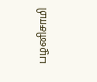பழனிசாமி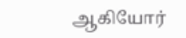ஆகியோர்